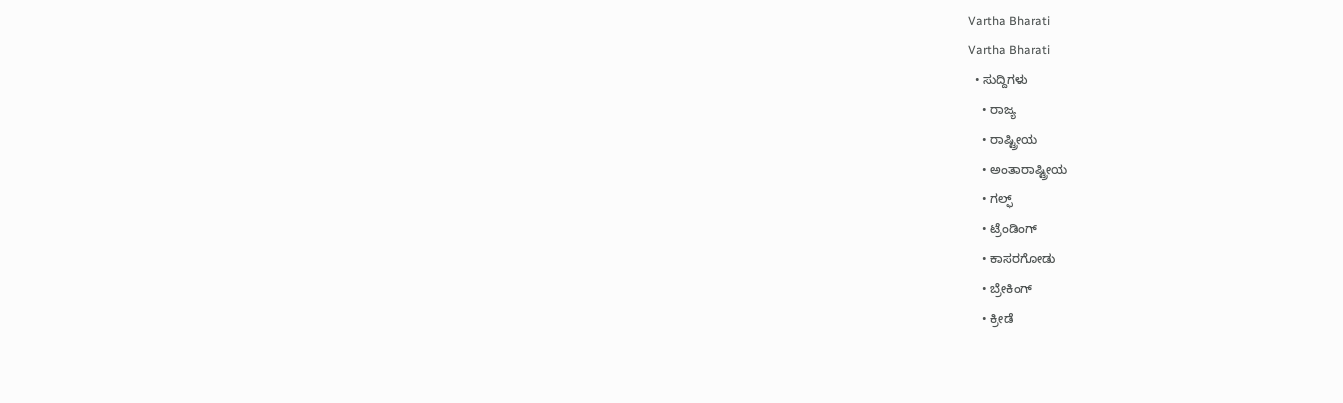Vartha Bharati
Vartha Bharati
  • ಸುದ್ದಿಗಳು
    • ರಾಜ್ಯ
    • ರಾಷ್ಟ್ರೀಯ
    • ಅಂತಾರಾಷ್ಟ್ರೀಯ
    • ಗಲ್ಫ್
    • ಟ್ರೆಂಡಿಂಗ್
    • ಕಾಸರಗೋಡು
    • ಬ್ರೇಕಿಂಗ್
    • ಕ್ರೀಡೆ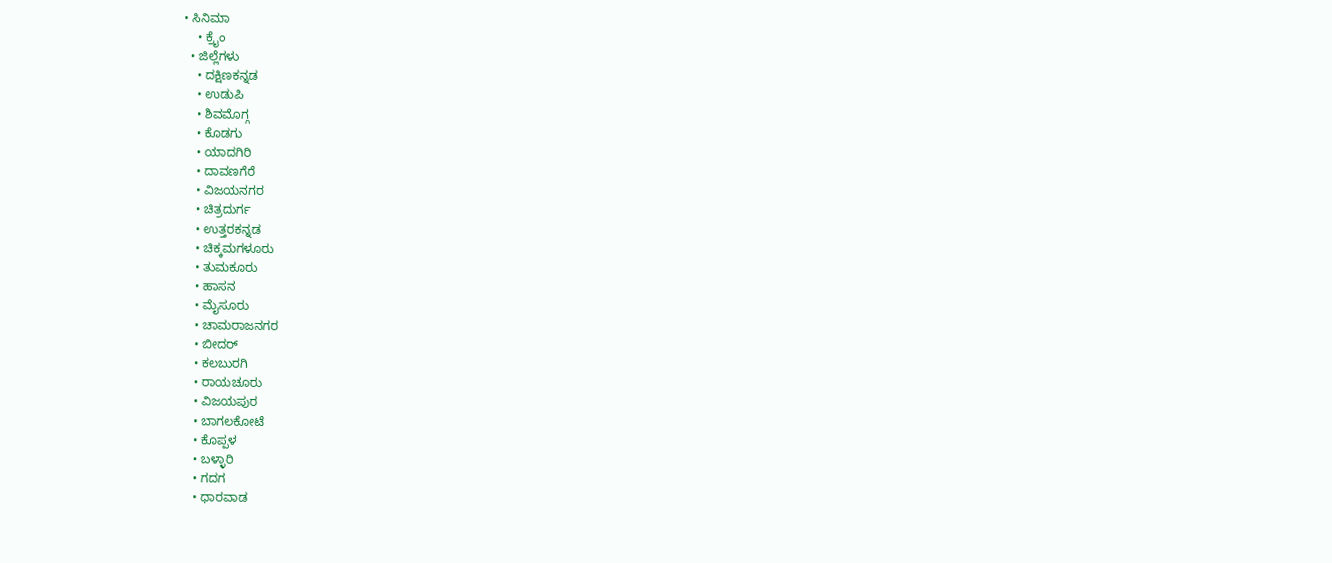• ಸಿನಿಮಾ
    • ಕ್ರೈಂ
  • ಜಿಲ್ಲೆಗಳು
    • ದಕ್ಷಿಣಕನ್ನಡ
    • ಉಡುಪಿ
    • ಶಿವಮೊಗ್ಗ
    • ಕೊಡಗು
    • ಯಾದಗಿರಿ
    • ದಾವಣಗೆರೆ
    • ವಿಜಯನಗರ
    • ಚಿತ್ರದುರ್ಗ
    • ಉತ್ತರಕನ್ನಡ
    • ಚಿಕ್ಕಮಗಳೂರು
    • ತುಮಕೂರು
    • ಹಾಸನ
    • ಮೈಸೂರು
    • ಚಾಮರಾಜನಗರ
    • ಬೀದರ್‌
    • ಕಲಬುರಗಿ
    • ರಾಯಚೂರು
    • ವಿಜಯಪುರ
    • ಬಾಗಲಕೋಟೆ
    • ಕೊಪ್ಪಳ
    • ಬಳ್ಳಾರಿ
    • ಗದಗ
    • ಧಾರವಾಡ‌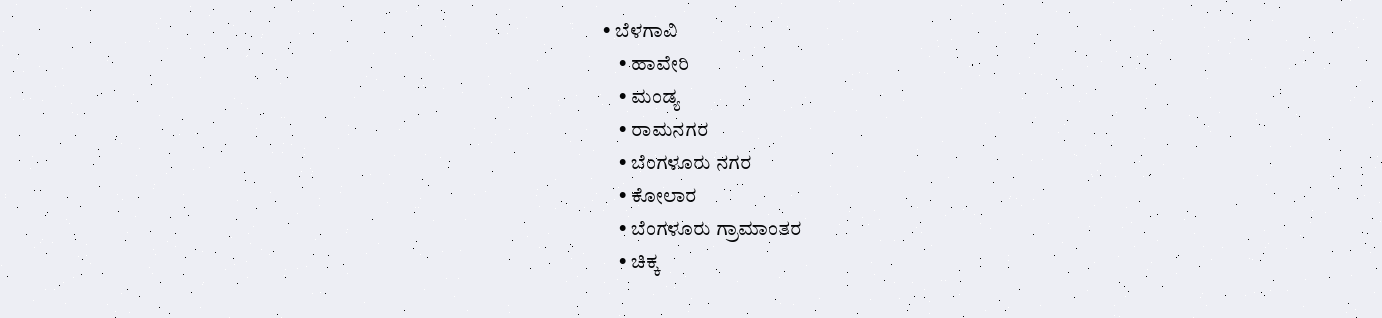• ಬೆಳಗಾವಿ
    • ಹಾವೇರಿ
    • ಮಂಡ್ಯ
    • ರಾಮನಗರ
    • ಬೆಂಗಳೂರು ನಗರ
    • ಕೋಲಾರ
    • ಬೆಂಗಳೂರು ಗ್ರಾಮಾಂತರ
    • ಚಿಕ್ಕ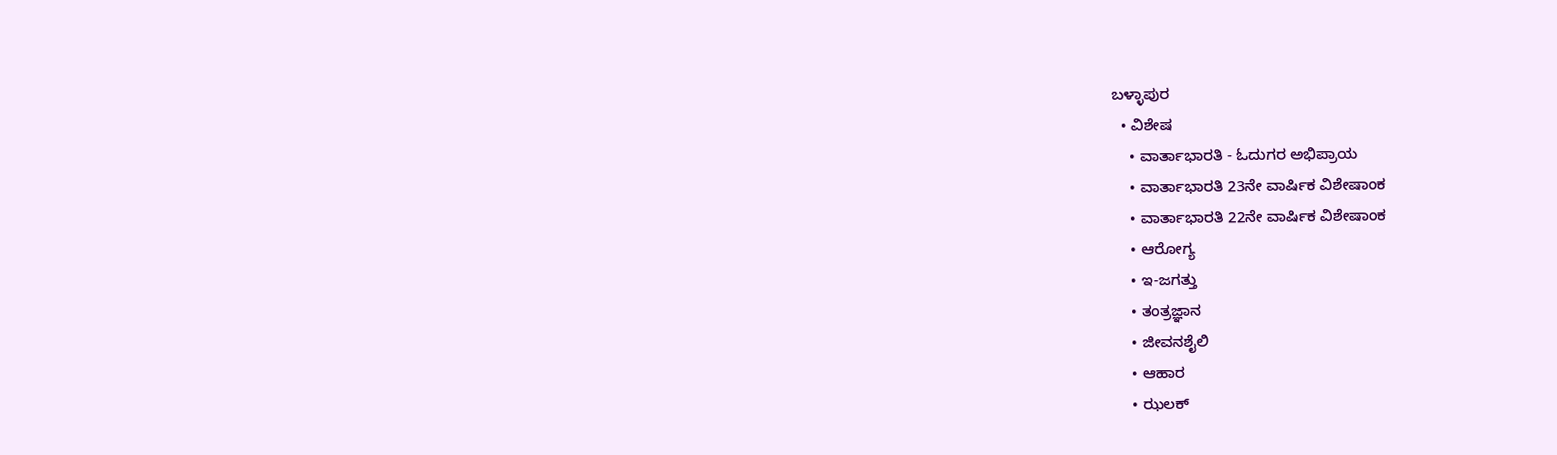ಬಳ್ಳಾಪುರ
  • ವಿಶೇಷ
    • ವಾರ್ತಾಭಾರತಿ - ಓದುಗರ ಅಭಿಪ್ರಾಯ
    • ವಾರ್ತಾಭಾರತಿ 23ನೇ ವಾರ್ಷಿಕ ವಿಶೇಷಾಂಕ
    • ವಾರ್ತಾಭಾರತಿ 22ನೇ ವಾರ್ಷಿಕ ವಿಶೇಷಾಂಕ
    • ಆರೋಗ್ಯ
    • ಇ-ಜಗತ್ತು
    • ತಂತ್ರಜ್ಞಾನ
    • ಜೀವನಶೈಲಿ
    • ಆಹಾರ
    • ಝಲಕ್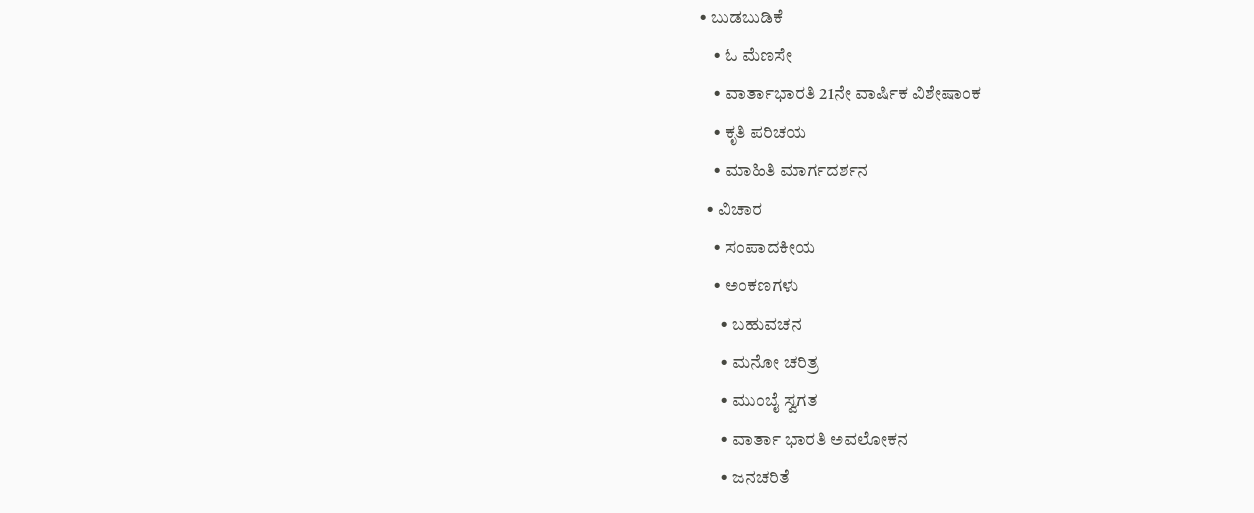• ಬುಡಬುಡಿಕೆ
    • ಓ ಮೆಣಸೇ
    • ವಾರ್ತಾಭಾರತಿ 21ನೇ ವಾರ್ಷಿಕ ವಿಶೇಷಾಂಕ
    • ಕೃತಿ ಪರಿಚಯ
    • ಮಾಹಿತಿ ಮಾರ್ಗದರ್ಶನ
  • ವಿಚಾರ
    • ಸಂಪಾದಕೀಯ
    • ಅಂಕಣಗಳು
      • ಬಹುವಚನ
      • ಮನೋ ಚರಿತ್ರ
      • ಮುಂಬೈ ಸ್ವಗತ
      • ವಾರ್ತಾ ಭಾರತಿ ಅವಲೋಕನ
      • ಜನಚರಿತೆ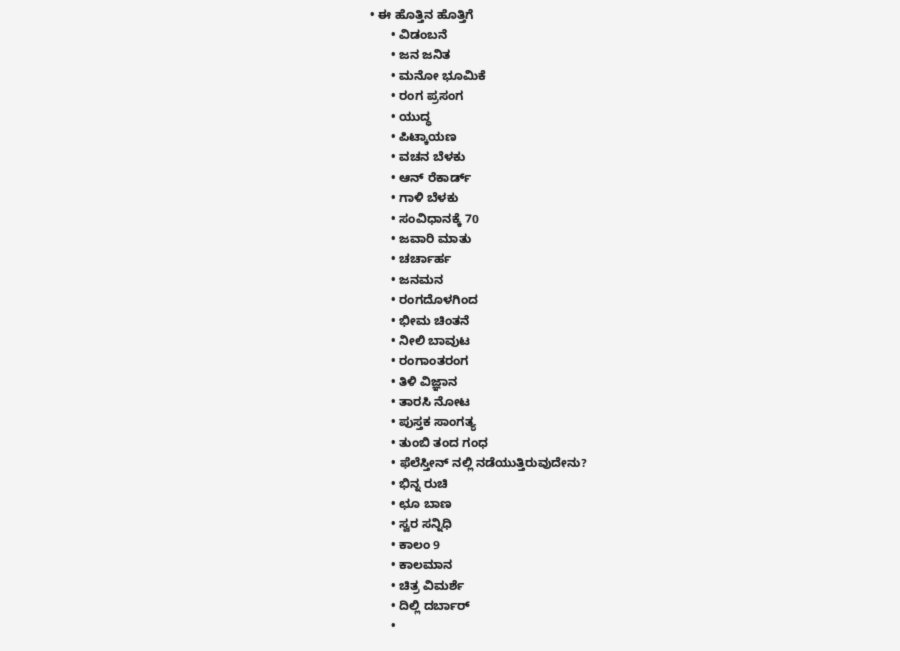• ಈ ಹೊತ್ತಿನ ಹೊತ್ತಿಗೆ
      • ವಿಡಂಬನೆ
      • ಜನ ಜನಿತ
      • ಮನೋ ಭೂಮಿಕೆ
      • ರಂಗ ಪ್ರಸಂಗ
      • ಯುದ್ಧ
      • ಪಿಟ್ಕಾಯಣ
      • ವಚನ ಬೆಳಕು
      • ಆನ್ ರೆಕಾರ್ಡ್
      • ಗಾಳಿ ಬೆಳಕು
      • ಸಂವಿಧಾನಕ್ಕೆ 70
      • ಜವಾರಿ ಮಾತು
      • ಚರ್ಚಾರ್ಹ
      • ಜನಮನ
      • ರಂಗದೊಳಗಿಂದ
      • ಭೀಮ ಚಿಂತನೆ
      • ನೀಲಿ ಬಾವುಟ
      • ರಂಗಾಂತರಂಗ
      • ತಿಳಿ ವಿಜ್ಞಾನ
      • ತಾರಸಿ ನೋಟ
      • ಪುಸ್ತಕ ಸಾಂಗತ್ಯ
      • ತುಂಬಿ ತಂದ ಗಂಧ
      • ಫೆಲೆಸ್ತೀನ್ ‌ನಲ್ಲಿ ನಡೆಯುತ್ತಿರುವುದೇನು?
      • ಭಿನ್ನ ರುಚಿ
      • ಛೂ ಬಾಣ
      • ಸ್ವರ ಸನ್ನಿಧಿ
      • ಕಾಲಂ 9
      • ಕಾಲಮಾನ
      • ಚಿತ್ರ ವಿಮರ್ಶೆ
      • ದಿಲ್ಲಿ ದರ್ಬಾರ್
      •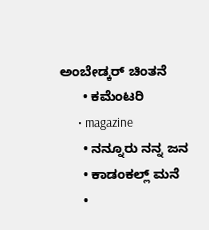ಅಂಬೇಡ್ಕರ್ ಚಿಂತನೆ
      • ಕಮೆಂಟರಿ
      • magazine
      • ನನ್ನೂರು ನನ್ನ ಜನ
      • ಕಾಡಂಕಲ್ಲ್ ಮನೆ
      •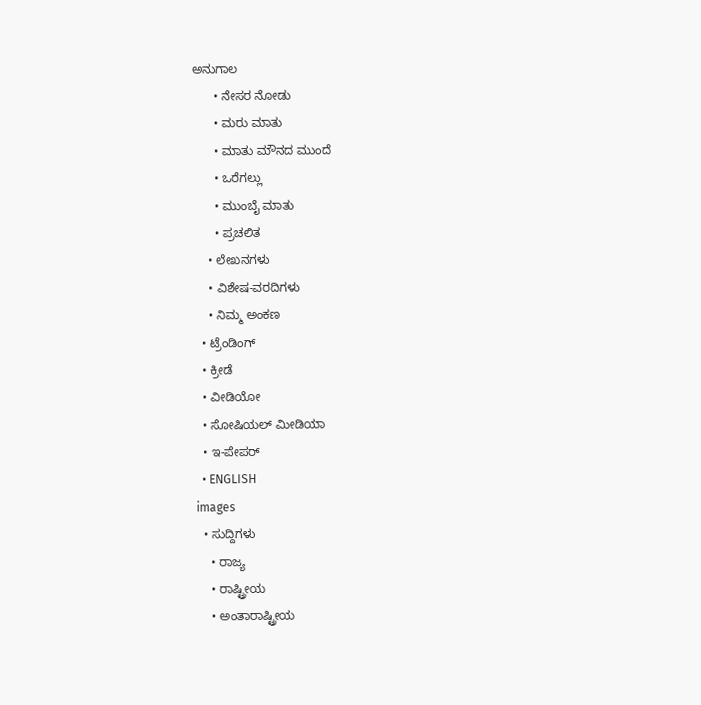ಅನುಗಾಲ
      • ನೇಸರ ನೋಡು
      • ಮರು ಮಾತು
      • ಮಾತು ಮೌನದ ಮುಂದೆ
      • ಒರೆಗಲ್ಲು
      • ಮುಂಬೈ ಮಾತು
      • ಪ್ರಚಲಿತ
    • ಲೇಖನಗಳು
    • ವಿಶೇಷ-ವರದಿಗಳು
    • ನಿಮ್ಮ ಅಂಕಣ
  • ಟ್ರೆಂಡಿಂಗ್
  • ಕ್ರೀಡೆ
  • ವೀಡಿಯೋ
  • ಸೋಷಿಯಲ್ ಮೀಡಿಯಾ
  • ಇ-ಪೇಪರ್
  • ENGLISH
images
  • ಸುದ್ದಿಗಳು
    • ರಾಜ್ಯ
    • ರಾಷ್ಟ್ರೀಯ
    • ಅಂತಾರಾಷ್ಟ್ರೀಯ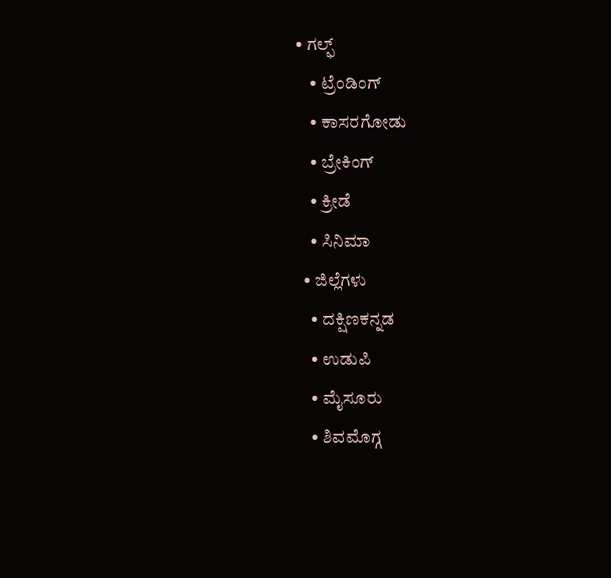• ಗಲ್ಫ್
    • ಟ್ರೆಂಡಿಂಗ್
    • ಕಾಸರಗೋಡು
    • ಬ್ರೇಕಿಂಗ್
    • ಕ್ರೀಡೆ
    • ಸಿನಿಮಾ
  • ಜಿಲ್ಲೆಗಳು
    • ದಕ್ಷಿಣಕನ್ನಡ
    • ಉಡುಪಿ
    • ಮೈಸೂರು
    • ಶಿವಮೊಗ್ಗ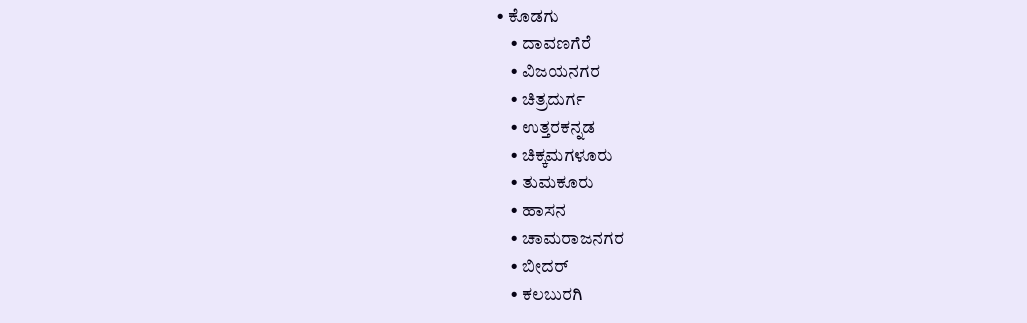• ಕೊಡಗು
    • ದಾವಣಗೆರೆ
    • ವಿಜಯನಗರ
    • ಚಿತ್ರದುರ್ಗ
    • ಉತ್ತರಕನ್ನಡ
    • ಚಿಕ್ಕಮಗಳೂರು
    • ತುಮಕೂರು
    • ಹಾಸನ
    • ಚಾಮರಾಜನಗರ
    • ಬೀದರ್‌
    • ಕಲಬುರಗಿ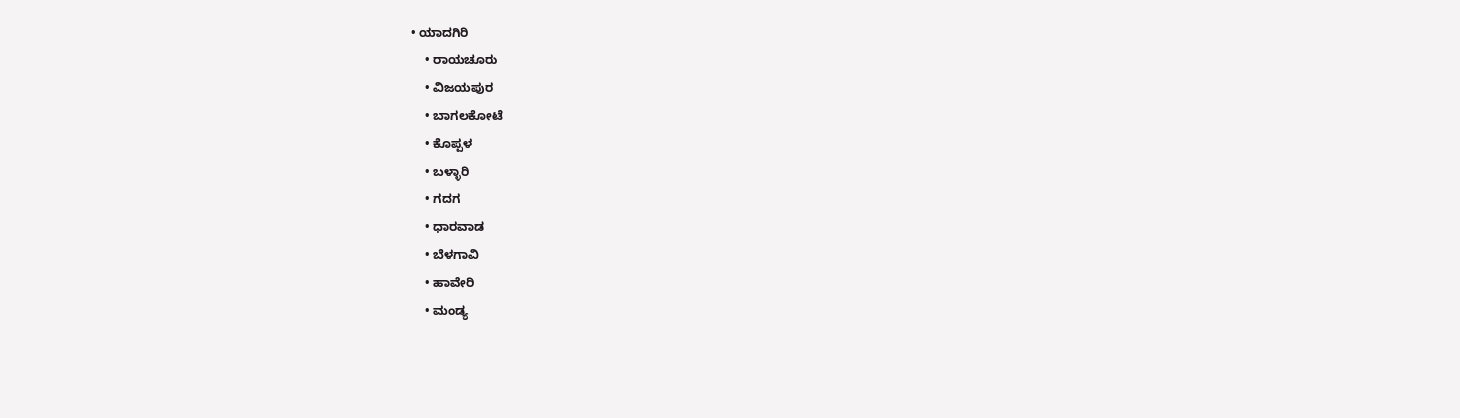• ಯಾದಗಿರಿ
    • ರಾಯಚೂರು
    • ವಿಜಯಪುರ
    • ಬಾಗಲಕೋಟೆ
    • ಕೊಪ್ಪಳ
    • ಬಳ್ಳಾರಿ
    • ಗದಗ
    • ಧಾರವಾಡ
    • ಬೆಳಗಾವಿ
    • ಹಾವೇರಿ
    • ಮಂಡ್ಯ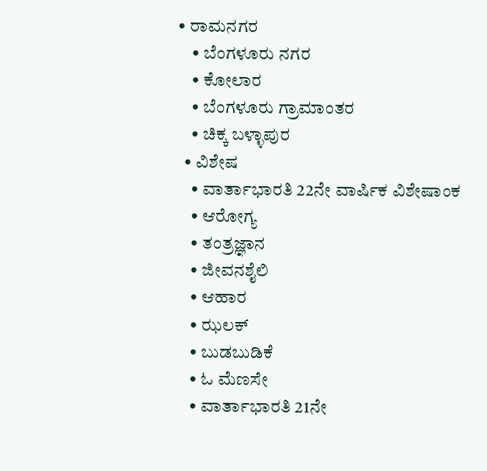• ರಾಮನಗರ
    • ಬೆಂಗಳೂರು ನಗರ
    • ಕೋಲಾರ
    • ಬೆಂಗಳೂರು ಗ್ರಾಮಾಂತರ
    • ಚಿಕ್ಕ ಬಳ್ಳಾಪುರ
  • ವಿಶೇಷ
    • ವಾರ್ತಾಭಾರತಿ 22ನೇ ವಾರ್ಷಿಕ ವಿಶೇಷಾಂಕ
    • ಆರೋಗ್ಯ
    • ತಂತ್ರಜ್ಞಾನ
    • ಜೀವನಶೈಲಿ
    • ಆಹಾರ
    • ಝಲಕ್
    • ಬುಡಬುಡಿಕೆ
    • ಓ ಮೆಣಸೇ
    • ವಾರ್ತಾಭಾರತಿ 21ನೇ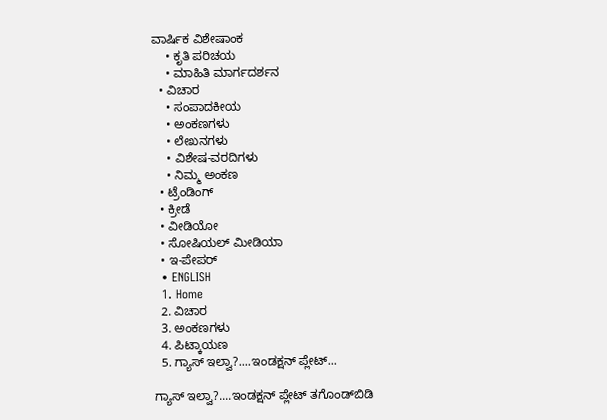ವಾರ್ಷಿಕ ವಿಶೇಷಾಂಕ
    • ಕೃತಿ ಪರಿಚಯ
    • ಮಾಹಿತಿ ಮಾರ್ಗದರ್ಶನ
  • ವಿಚಾರ
    • ಸಂಪಾದಕೀಯ
    • ಅಂಕಣಗಳು
    • ಲೇಖನಗಳು
    • ವಿಶೇಷ-ವರದಿಗಳು
    • ನಿಮ್ಮ ಅಂಕಣ
  • ಟ್ರೆಂಡಿಂಗ್
  • ಕ್ರೀಡೆ
  • ವೀಡಿಯೋ
  • ಸೋಷಿಯಲ್ ಮೀಡಿಯಾ
  • ಇ-ಪೇಪರ್
  • ENGLISH
  1. Home
  2. ವಿಚಾರ
  3. ಅಂಕಣಗಳು
  4. ಪಿಟ್ಕಾಯಣ
  5. ಗ್ಯಾಸ್ ಇಲ್ವಾ?....ಇಂಡಕ್ಷನ್ ಪ್ಲೇಟ್...

ಗ್ಯಾಸ್ ಇಲ್ವಾ?....ಇಂಡಕ್ಷನ್ ಪ್ಲೇಟ್ ತಗೊಂಡ್‌ಬಿಡಿ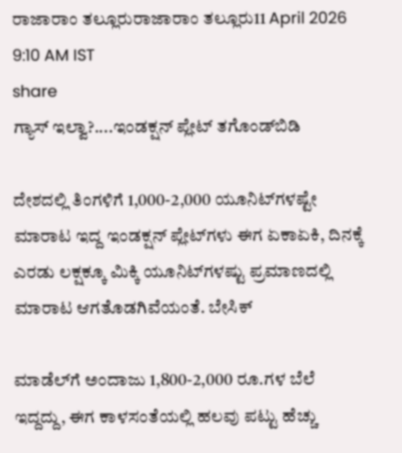ರಾಜಾರಾಂ ತಲ್ಲೂರುರಾಜಾರಾಂ ತಲ್ಲೂರು11 April 2026 9:10 AM IST
share
ಗ್ಯಾಸ್ ಇಲ್ವಾ?....ಇಂಡಕ್ಷನ್ ಪ್ಲೇಟ್ ತಗೊಂಡ್‌ಬಿಡಿ

ದೇಶದಲ್ಲಿ ತಿಂಗಳಿಗೆ 1,000-2,000 ಯೂನಿಟ್‌ಗಳಷ್ಟೇ ಮಾರಾಟ ಇದ್ದ ಇಂಡಕ್ಷನ್ ಪ್ಲೇಟ್‌ಗಳು ಈಗ ಏಕಾಏಕಿ, ದಿನಕ್ಕೆ ಎರಡು ಲಕ್ಷಕ್ಕೂ ಮಿಕ್ಕಿ ಯೂನಿಟ್‌ಗಳಷ್ಟು ಪ್ರಮಾಣದಲ್ಲಿ ಮಾರಾಟ ಆಗತೊಡಗಿವೆಯಂತೆ. ಬೇಸಿಕ್

ಮಾಡೆಲ್‌ಗೆ ಅಂದಾಜು 1,800-2,000 ರೂ.ಗಳ ಬೆಲೆ ಇದ್ದದ್ದು, ಈಗ ಕಾಳಸಂತೆಯಲ್ಲಿ ಹಲವು ಪಟ್ಟು ಹೆಚ್ಚು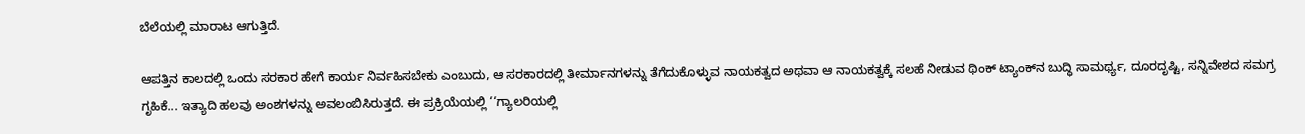ಬೆಲೆಯಲ್ಲಿ ಮಾರಾಟ ಆಗುತ್ತಿದೆ.

ಆಪತ್ತಿನ ಕಾಲದಲ್ಲಿ ಒಂದು ಸರಕಾರ ಹೇಗೆ ಕಾರ್ಯ ನಿರ್ವಹಿಸಬೇಕು ಎಂಬುದು, ಆ ಸರಕಾರದಲ್ಲಿ ತೀರ್ಮಾನಗಳನ್ನು ತೆಗೆದುಕೊಳ್ಳುವ ನಾಯಕತ್ವದ ಅಥವಾ ಆ ನಾಯಕತ್ವಕ್ಕೆ ಸಲಹೆ ನೀಡುವ ಥಿಂಕ್ ಟ್ಯಾಂಕ್‌ನ ಬುದ್ಧಿ ಸಾಮರ್ಥ್ಯ, ದೂರದೃಷ್ಟಿ, ಸನ್ನಿವೇಶದ ಸಮಗ್ರ ಗೃಹಿಕೆ... ಇತ್ಯಾದಿ ಹಲವು ಅಂಶಗಳನ್ನು ಅವಲಂಬಿಸಿರುತ್ತದೆ. ಈ ಪ್ರಕ್ರಿಯೆಯಲ್ಲಿ ‘‘ಗ್ಯಾಲರಿಯಲ್ಲಿ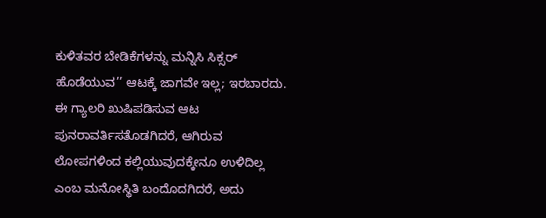ಕುಳಿತವರ ಬೇಡಿಕೆಗಳನ್ನು ಮನ್ನಿಸಿ ಸಿಕ್ಸರ್ ಹೊಡೆಯುವ’’ ಆಟಕ್ಕೆ ಜಾಗವೇ ಇಲ್ಲ; ಇರಬಾರದು. ಈ ಗ್ಯಾಲರಿ ಖುಷಿಪಡಿಸುವ ಆಟ ಪುನರಾವರ್ತಿಸತೊಡಗಿದರೆ, ಆಗಿರುವ ಲೋಪಗಳಿಂದ ಕಲ್ಲಿಯುವುದಕ್ಕೇನೂ ಉಳಿದಿಲ್ಲ ಎಂಬ ಮನೋಸ್ಥಿತಿ ಬಂದೊದಗಿದರೆ, ಅದು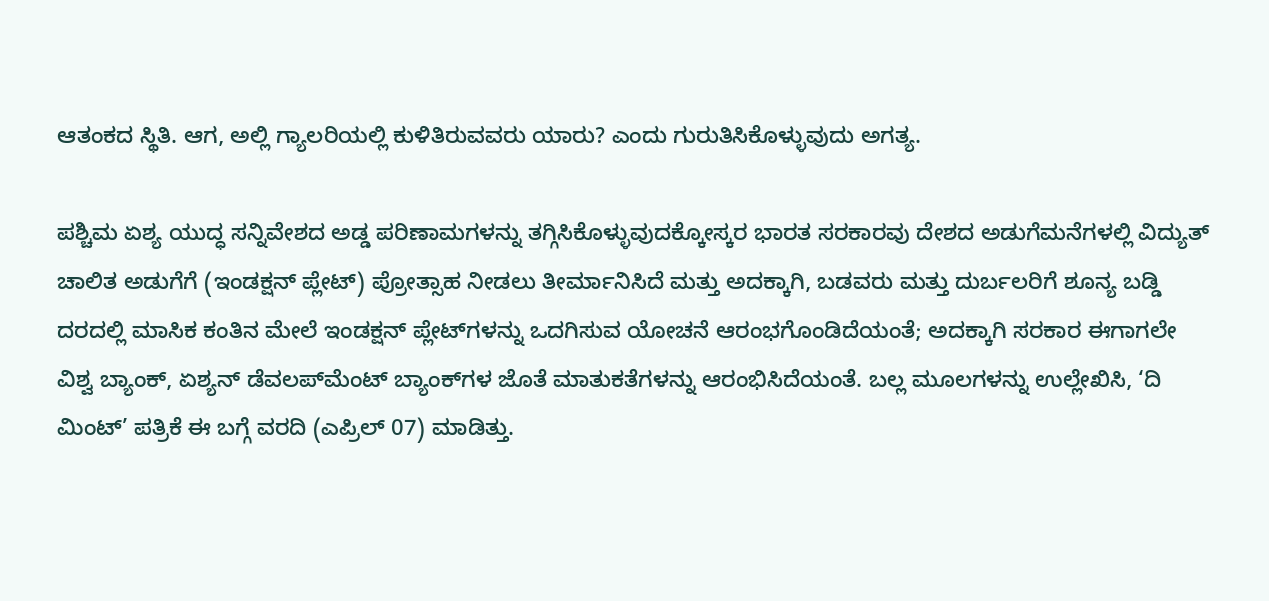ಆತಂಕದ ಸ್ಥಿತಿ. ಆಗ, ಅಲ್ಲಿ ಗ್ಯಾಲರಿಯಲ್ಲಿ ಕುಳಿತಿರುವವರು ಯಾರು? ಎಂದು ಗುರುತಿಸಿಕೊಳ್ಳುವುದು ಅಗತ್ಯ.

ಪಶ್ಚಿಮ ಏಶ್ಯ ಯುದ್ಧ ಸನ್ನಿವೇಶದ ಅಡ್ಡ ಪರಿಣಾಮಗಳನ್ನು ತಗ್ಗಿಸಿಕೊಳ್ಳುವುದಕ್ಕೋಸ್ಕರ ಭಾರತ ಸರಕಾರವು ದೇಶದ ಅಡುಗೆಮನೆಗಳಲ್ಲಿ ವಿದ್ಯುತ್ ಚಾಲಿತ ಅಡುಗೆಗೆ (ಇಂಡಕ್ಷನ್ ಪ್ಲೇಟ್) ಪ್ರೋತ್ಸಾಹ ನೀಡಲು ತೀರ್ಮಾನಿಸಿದೆ ಮತ್ತು ಅದಕ್ಕಾಗಿ, ಬಡವರು ಮತ್ತು ದುರ್ಬಲರಿಗೆ ಶೂನ್ಯ ಬಡ್ಡಿ ದರದಲ್ಲಿ ಮಾಸಿಕ ಕಂತಿನ ಮೇಲೆ ಇಂಡಕ್ಷನ್ ಪ್ಲೇಟ್‌ಗಳನ್ನು ಒದಗಿಸುವ ಯೋಚನೆ ಆರಂಭಗೊಂಡಿದೆಯಂತೆ; ಅದಕ್ಕಾಗಿ ಸರಕಾರ ಈಗಾಗಲೇ ವಿಶ್ವ ಬ್ಯಾಂಕ್, ಏಶ್ಯನ್ ಡೆವಲಪ್‌ಮೆಂಟ್ ಬ್ಯಾಂಕ್‌ಗಳ ಜೊತೆ ಮಾತುಕತೆಗಳನ್ನು ಆರಂಭಿಸಿದೆಯಂತೆ. ಬಲ್ಲ ಮೂಲಗಳನ್ನು ಉಲ್ಲೇಖಿಸಿ, ‘ದಿ ಮಿಂಟ್’ ಪತ್ರಿಕೆ ಈ ಬಗ್ಗೆ ವರದಿ (ಎಪ್ರಿಲ್ 07) ಮಾಡಿತ್ತು.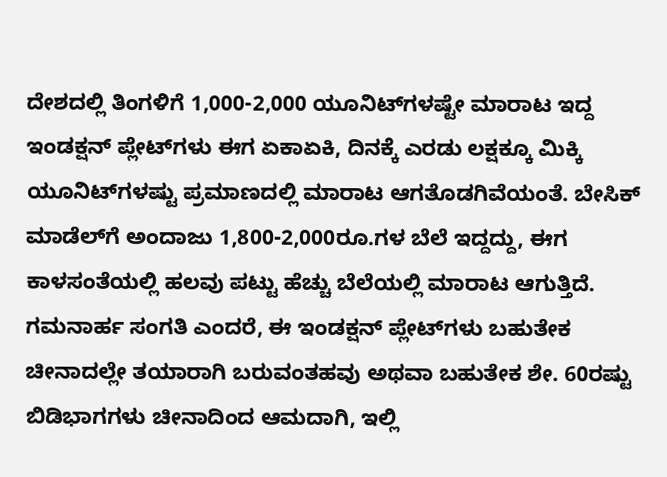ದೇಶದಲ್ಲಿ ತಿಂಗಳಿಗೆ 1,000-2,000 ಯೂನಿಟ್‌ಗಳಷ್ಟೇ ಮಾರಾಟ ಇದ್ದ ಇಂಡಕ್ಷನ್ ಪ್ಲೇಟ್‌ಗಳು ಈಗ ಏಕಾಏಕಿ, ದಿನಕ್ಕೆ ಎರಡು ಲಕ್ಷಕ್ಕೂ ಮಿಕ್ಕಿ ಯೂನಿಟ್‌ಗಳಷ್ಟು ಪ್ರಮಾಣದಲ್ಲಿ ಮಾರಾಟ ಆಗತೊಡಗಿವೆಯಂತೆ. ಬೇಸಿಕ್ ಮಾಡೆಲ್‌ಗೆ ಅಂದಾಜು 1,800-2,000ರೂ.ಗಳ ಬೆಲೆ ಇದ್ದದ್ದು, ಈಗ ಕಾಳಸಂತೆಯಲ್ಲಿ ಹಲವು ಪಟ್ಟು ಹೆಚ್ಚು ಬೆಲೆಯಲ್ಲಿ ಮಾರಾಟ ಆಗುತ್ತಿದೆ. ಗಮನಾರ್ಹ ಸಂಗತಿ ಎಂದರೆ, ಈ ಇಂಡಕ್ಷನ್ ಪ್ಲೇಟ್‌ಗಳು ಬಹುತೇಕ ಚೀನಾದಲ್ಲೇ ತಯಾರಾಗಿ ಬರುವಂತಹವು ಅಥವಾ ಬಹುತೇಕ ಶೇ. 60ರಷ್ಟು ಬಿಡಿಭಾಗಗಳು ಚೀನಾದಿಂದ ಆಮದಾಗಿ, ಇಲ್ಲಿ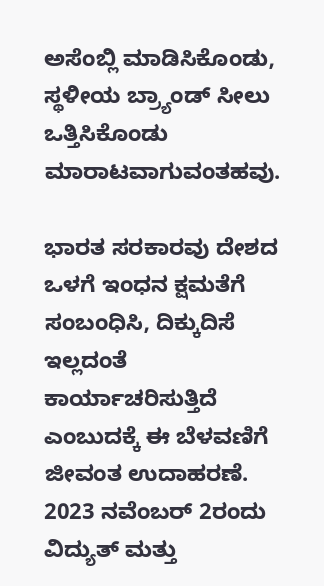ಅಸೆಂಬ್ಲಿ ಮಾಡಿಸಿಕೊಂಡು, ಸ್ಥಳೀಯ ಬ್ರ್ಯಾಂಡ್ ಸೀಲು ಒತ್ತಿಸಿಕೊಂಡು ಮಾರಾಟವಾಗುವಂತಹವು.

ಭಾರತ ಸರಕಾರವು ದೇಶದ ಒಳಗೆ ಇಂಧನ ಕ್ಷಮತೆಗೆ ಸಂಬಂಧಿಸಿ, ದಿಕ್ಕುದಿಸೆ ಇಲ್ಲದಂತೆ ಕಾರ್ಯಾಚರಿಸುತ್ತಿದೆ ಎಂಬುದಕ್ಕೆ ಈ ಬೆಳವಣಿಗೆ ಜೀವಂತ ಉದಾಹರಣೆ. 2023 ನವೆಂಬರ್ 2ರಂದು ವಿದ್ಯುತ್ ಮತ್ತು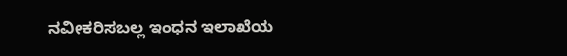ನವೀಕರಿಸಬಲ್ಲ ಇಂಧನ ಇಲಾಖೆಯ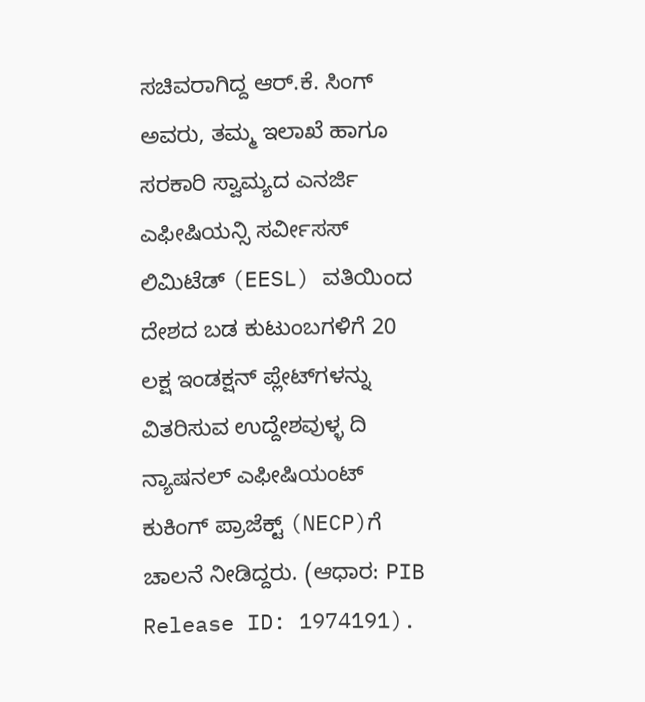ಸಚಿವರಾಗಿದ್ದ ಆರ್.ಕೆ. ಸಿಂಗ್ ಅವರು, ತಮ್ಮ ಇಲಾಖೆ ಹಾಗೂ ಸರಕಾರಿ ಸ್ವಾಮ್ಯದ ಎನರ್ಜಿ ಎಫೀಷಿಯನ್ಸಿ ಸರ್ವೀಸಸ್ ಲಿಮಿಟೆಡ್ (EESL) ವತಿಯಿಂದ ದೇಶದ ಬಡ ಕುಟುಂಬಗಳಿಗೆ 20 ಲಕ್ಷ ಇಂಡಕ್ಷನ್ ಪ್ಲೇಟ್‌ಗಳನ್ನು ವಿತರಿಸುವ ಉದ್ದೇಶವುಳ್ಳ ದಿ ನ್ಯಾಷನಲ್ ಎಫೀಷಿಯಂಟ್ ಕುಕಿಂಗ್ ಪ್ರಾಜೆಕ್ಟ್ (NECP)ಗೆ ಚಾಲನೆ ನೀಡಿದ್ದರು. (ಆಧಾರ: PIB Release ID: 1974191).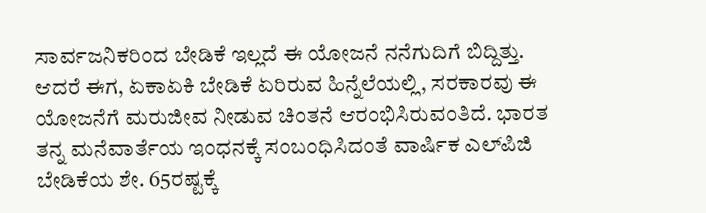ಸಾರ್ವಜನಿಕರಿಂದ ಬೇಡಿಕೆ ಇಲ್ಲದೆ ಈ ಯೋಜನೆ ನನೆಗುದಿಗೆ ಬಿದ್ದಿತ್ತು. ಆದರೆ ಈಗ, ಏಕಾಏಕಿ ಬೇಡಿಕೆ ಏರಿರುವ ಹಿನ್ನೆಲೆಯಲ್ಲಿ, ಸರಕಾರವು ಈ ಯೋಜನೆಗೆ ಮರುಜೀವ ನೀಡುವ ಚಿಂತನೆ ಆರಂಭಿಸಿರುವಂತಿದೆ. ಭಾರತ ತನ್ನ ಮನೆವಾರ್ತೆಯ ಇಂಧನಕ್ಕೆ ಸಂಬಂಧಿಸಿದಂತೆ ವಾರ್ಷಿಕ ಎಲ್‌ಪಿಜಿ ಬೇಡಿಕೆಯ ಶೇ. 65ರಷ್ಟಕ್ಕೆ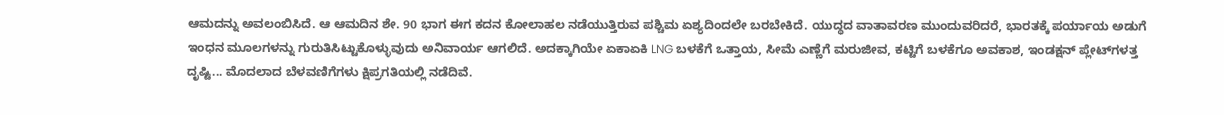ಆಮದನ್ನು ಅವಲಂಬಿಸಿದೆ. ಆ ಆಮದಿನ ಶೇ. 90 ಭಾಗ ಈಗ ಕದನ ಕೋಲಾಹಲ ನಡೆಯುತ್ತಿರುವ ಪಶ್ಚಿಮ ಏಶ್ಯದಿಂದಲೇ ಬರಬೇಕಿದೆ. ಯುದ್ಧದ ವಾತಾವರಣ ಮುಂದುವರಿದರೆ, ಭಾರತಕ್ಕೆ ಪರ್ಯಾಯ ಅಡುಗೆ ಇಂಧನ ಮೂಲಗಳನ್ನು ಗುರುತಿಸಿಟ್ಟುಕೊಳ್ಳುವುದು ಅನಿವಾರ್ಯ ಆಗಲಿದೆ. ಅದಕ್ಕಾಗಿಯೇ ಏಕಾಏಕಿ LNG ಬಳಕೆಗೆ ಒತ್ತಾಯ, ಸೀಮೆ ಎಣ್ಣೆಗೆ ಮರುಜೀವ, ಕಟ್ಟಿಗೆ ಬಳಕೆಗೂ ಅವಕಾಶ, ಇಂಡಕ್ಷನ್ ಪ್ಲೇಟ್‌ಗಳತ್ತ ದೃಷ್ಟಿ... ಮೊದಲಾದ ಬೆಳವಣಿಗೆಗಳು ಕ್ಷಿಪ್ರಗತಿಯಲ್ಲಿ ನಡೆದಿವೆ.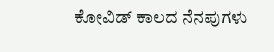ಕೋವಿಡ್ ಕಾಲದ ನೆನಪುಗಳು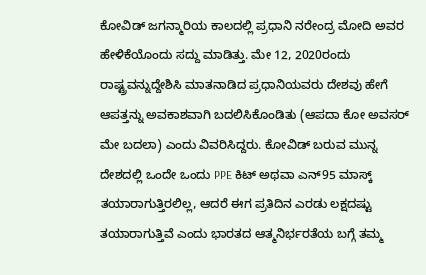ಕೋವಿಡ್ ಜಗನ್ಮಾರಿಯ ಕಾಲದಲ್ಲಿ ಪ್ರಧಾನಿ ನರೇಂದ್ರ ಮೋದಿ ಅವರ ಹೇಳಿಕೆಯೊಂದು ಸದ್ದು ಮಾಡಿತ್ತು. ಮೇ 12, 2020ರಂದು ರಾಷ್ಟ್ರವನ್ನುದ್ದೇಶಿಸಿ ಮಾತನಾಡಿದ ಪ್ರಧಾನಿಯವರು ದೇಶವು ಹೇಗೆ ಆಪತ್ತನ್ನು ಅವಕಾಶವಾಗಿ ಬದಲಿಸಿಕೊಂಡಿತು (ಆಪದಾ ಕೋ ಅವಸರ್ ಮೇ ಬದಲಾ) ಎಂದು ವಿವರಿಸಿದ್ದರು. ಕೋವಿಡ್ ಬರುವ ಮುನ್ನ ದೇಶದಲ್ಲಿ ಒಂದೇ ಒಂದು PPE ಕಿಟ್ ಅಥವಾ ಎನ್‌95 ಮಾಸ್ಕ್ ತಯಾರಾಗುತ್ತಿರಲಿಲ್ಲ, ಆದರೆ ಈಗ ಪ್ರತಿದಿನ ಎರಡು ಲಕ್ಷದಷ್ಟು ತಯಾರಾಗುತ್ತಿವೆ ಎಂದು ಭಾರತದ ಆತ್ಮನಿರ್ಭರತೆಯ ಬಗ್ಗೆ ತಮ್ಮ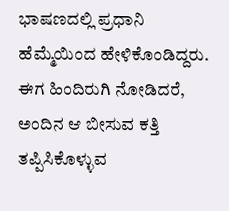ಭಾಷಣದಲ್ಲಿ ಪ್ರಧಾನಿ ಹೆಮ್ಮೆಯಿಂದ ಹೇಳಿಕೊಂಡಿದ್ದರು. ಈಗ ಹಿಂದಿರುಗಿ ನೋಡಿದರೆ, ಅಂದಿನ ಆ ಬೀಸುವ ಕತ್ತಿ ತಪ್ಪಿಸಿಕೊಳ್ಳುವ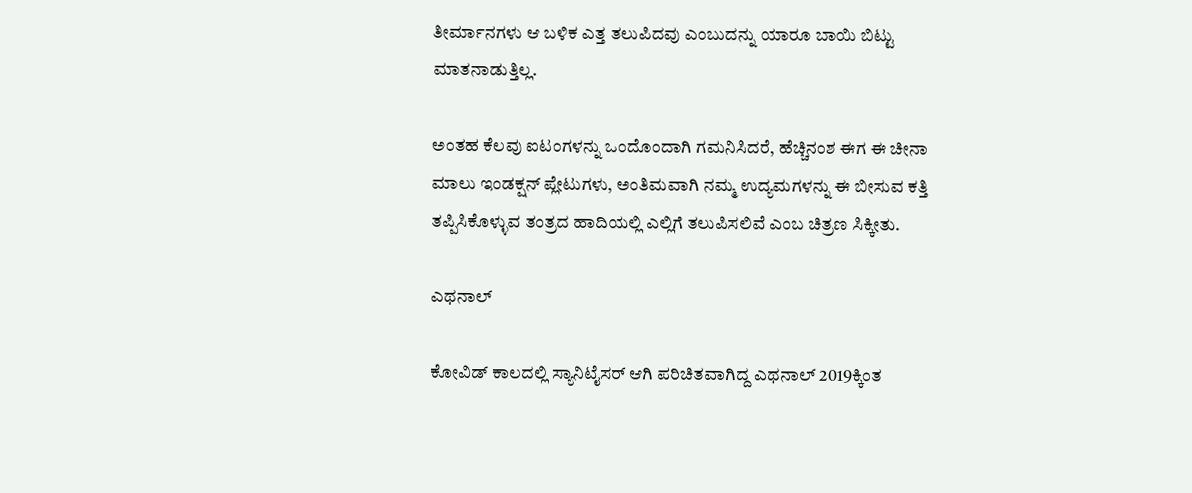ತೀರ್ಮಾನಗಳು ಆ ಬಳಿಕ ಎತ್ತ ತಲುಪಿದವು ಎಂಬುದನ್ನು ಯಾರೂ ಬಾಯಿ ಬಿಟ್ಟು ಮಾತನಾಡುತ್ತಿಲ್ಲ.

ಅಂತಹ ಕೆಲವು ಐಟಂಗಳನ್ನು ಒಂದೊಂದಾಗಿ ಗಮನಿಸಿದರೆ, ಹೆಚ್ಚಿನಂಶ ಈಗ ಈ ಚೀನಾ ಮಾಲು ಇಂಡಕ್ಷನ್ ಪ್ಲೇಟುಗಳು, ಅಂತಿಮವಾಗಿ ನಮ್ಮ ಉದ್ಯಮಗಳನ್ನು ಈ ಬೀಸುವ ಕತ್ತಿ ತಪ್ಪಿಸಿಕೊಳ್ಳುವ ತಂತ್ರದ ಹಾದಿಯಲ್ಲಿ ಎಲ್ಲಿಗೆ ತಲುಪಿಸಲಿವೆ ಎಂಬ ಚಿತ್ರಣ ಸಿಕ್ಕೀತು.

ಎಥನಾಲ್

ಕೋವಿಡ್ ಕಾಲದಲ್ಲಿ ಸ್ಯಾನಿಟೈಸರ್ ಆಗಿ ಪರಿಚಿತವಾಗಿದ್ದ ಎಥನಾಲ್ 2019ಕ್ಕಿಂತ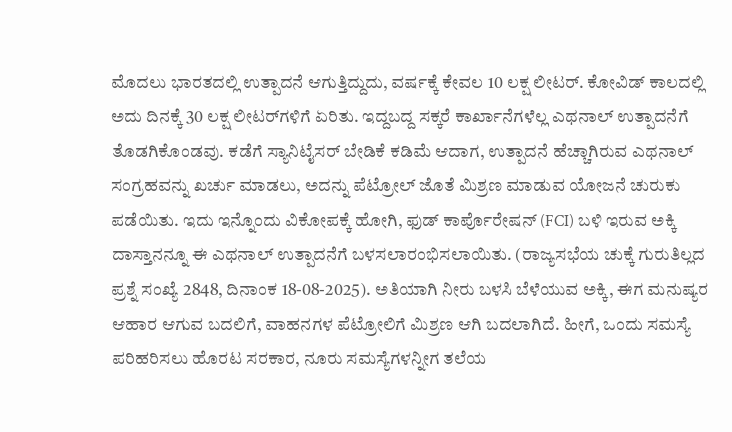ಮೊದಲು ಭಾರತದಲ್ಲಿ ಉತ್ಪಾದನೆ ಆಗುತ್ತಿದ್ದುದು, ವರ್ಷಕ್ಕೆ ಕೇವಲ 10 ಲಕ್ಷ ಲೀಟರ್. ಕೋವಿಡ್ ಕಾಲದಲ್ಲಿ ಅದು ದಿನಕ್ಕೆ 30 ಲಕ್ಷ ಲೀಟರ್‌ಗಳಿಗೆ ಏರಿತು. ಇದ್ದಬದ್ದ ಸಕ್ಕರೆ ಕಾರ್ಖಾನೆಗಳೆಲ್ಲ ಎಥನಾಲ್ ಉತ್ಪಾದನೆಗೆ ತೊಡಗಿಕೊಂಡವು. ಕಡೆಗೆ ಸ್ಯಾನಿಟೈಸರ್ ಬೇಡಿಕೆ ಕಡಿಮೆ ಆದಾಗ, ಉತ್ಪಾದನೆ ಹೆಚ್ಚಾಗಿರುವ ಎಥನಾಲ್ ಸಂಗ್ರಹವನ್ನು ಖರ್ಚು ಮಾಡಲು, ಅದನ್ನು ಪೆಟ್ರೋಲ್ ಜೊತೆ ಮಿಶ್ರಣ ಮಾಡುವ ಯೋಜನೆ ಚುರುಕು ಪಡೆಯಿತು. ಇದು ಇನ್ನೊಂದು ವಿಕೋಪಕ್ಕೆ ಹೋಗಿ, ಫುಡ್ ಕಾರ್ಪೊರೇಷನ್ (FCI) ಬಳಿ ಇರುವ ಅಕ್ಕಿ ದಾಸ್ತಾನನ್ನೂ ಈ ಎಥನಾಲ್ ಉತ್ಪಾದನೆಗೆ ಬಳಸಲಾರಂಭಿಸಲಾಯಿತು. (ರಾಜ್ಯಸಭೆಯ ಚುಕ್ಕೆ ಗುರುತಿಲ್ಲದ ಪ್ರಶ್ನೆ ಸಂಖ್ಯೆ 2848, ದಿನಾಂಕ 18-08-2025). ಅತಿಯಾಗಿ ನೀರು ಬಳಸಿ ಬೆಳೆಯುವ ಅಕ್ಕಿ, ಈಗ ಮನುಷ್ಯರ ಆಹಾರ ಆಗುವ ಬದಲಿಗೆ, ವಾಹನಗಳ ಪೆಟ್ರೋಲಿಗೆ ಮಿಶ್ರಣ ಆಗಿ ಬದಲಾಗಿದೆ. ಹೀಗೆ, ಒಂದು ಸಮಸ್ಯೆ ಪರಿಹರಿಸಲು ಹೊರಟ ಸರಕಾರ, ನೂರು ಸಮಸ್ಯೆಗಳನ್ನೀಗ ತಲೆಯ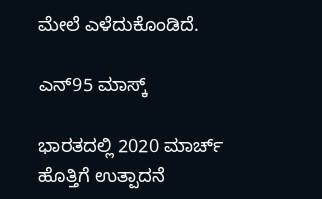ಮೇಲೆ ಎಳೆದುಕೊಂಡಿದೆ.

ಎನ್‌95 ಮಾಸ್ಕ್

ಭಾರತದಲ್ಲಿ 2020 ಮಾರ್ಚ್ ಹೊತ್ತಿಗೆ ಉತ್ಪಾದನೆ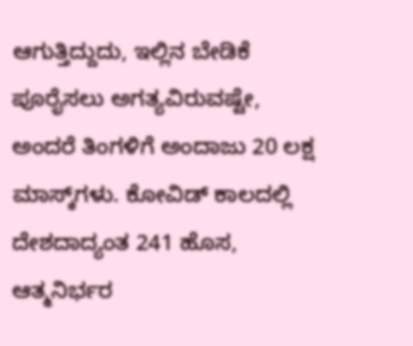ಆಗುತ್ತಿದ್ದುದು, ಇಲ್ಲಿನ ಬೇಡಿಕೆ ಪೂರೈಸಲು ಅಗತ್ಯವಿರುವಷ್ಟೇ, ಅಂದರೆ ತಿಂಗಳಿಗೆ ಅಂದಾಜು 20 ಲಕ್ಷ ಮಾಸ್ಕ್‌ಗಳು. ಕೋವಿಡ್ ಕಾಲದಲ್ಲಿ ದೇಶದಾದ್ಯಂತ 241 ಹೊಸ, ಆತ್ಮನಿರ್ಭರ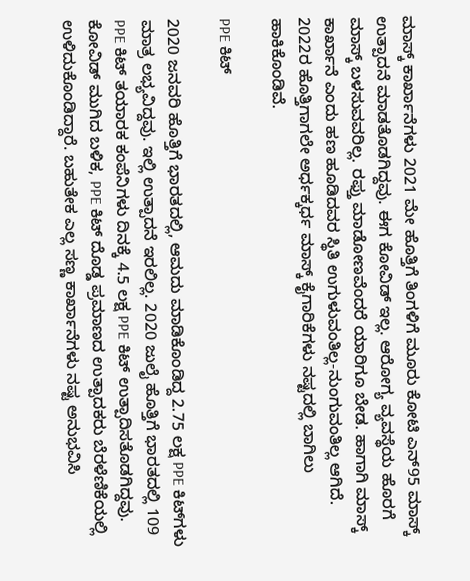ಮಾಸ್ಕ್ ಕಾರ್ಖಾನೆಗಳು 2021 ಮೇ ಹೊತ್ತಿಗೆ ತಿಂಗಳಿಗೆ ಮೂರು ಕೋಟಿ ಎನ್‌95 ಮಾಸ್ಕ್ ಉತ್ಪಾದನೆ ಮಾಡತೊಡಗಿದ್ದವು. ಈಗ ಕೋವಿಡ್ ಇಲ್ಲ. ಆರೋಗ್ಯ ವ್ಯವಸ್ಥೆಯ ಹೊರಗೆ ಮಾಸ್ಕ್ ಬಳಸುವವರಿಲ್ಲ. ರಫ್ತು ಮಾಡೋಣವೆಂದರೆ ಯಾರಿಗೂ ಬೇಡ. ಹಾಗಾಗಿ ಮಾಸ್ಕ್ ಕಾರ್ಖಾನೆ ಎಂದು ಹಣ ಹೂಡಿದವರ ಸ್ಥಿತಿ ಉಗುಳುವಂತಿಲ್ಲ-ನುಂಗುವಂತಿಲ್ಲ ಆಗಿದೆ. 2022ರ ಹೊತ್ತಿಗಾಗಲೇ ಅರ್ಧಕ್ಕರ್ಧ ಮಾಸ್ಕ್ ಕೈಗಾರಿಕೆಗಳು ನಷ್ಟದಲ್ಲಿ ಬಾಗಿಲು ಹಾಕಿಕೊಂಡಿವೆ.

PPE ಕಿಟ್

2020 ಜನವರಿ ಹೊತ್ತಿಗೆ ಭಾರತದಲ್ಲಿ, ಆಮದು ಮಾಡಿಕೊಂಡಿದ್ದ 2.75 ಲಕ್ಷ PPE ಕಿಟ್‌ಗಳು ಮಾತ್ರ ಲಭ್ಯವಿದ್ದವು. ಇಲ್ಲಿ ಉತ್ಪಾದನೆ ಇರಲಿಲ್ಲ. 2020 ಜುಲೈ ಹೊತ್ತಿಗೆ ಭಾರತದಲ್ಲಿ 109 PPE ಕಿಟ್ ತಯಾರಕ ಕಂಪೆನಿಗಳು ದಿನಕ್ಕೆ 4.5 ಲಕ್ಷ PPE ಕಿಟ್ ಉತ್ಪಾದಿಸತೊಡಗಿದ್ದವು. ಕೋವಿಡ್ ಮುಗಿದ ಬಳಿಕ, PPE ಕಿಟ್ ದೊಡ್ಡ ಪ್ರಮಾಣದ ಉತ್ಪಾದಕರು ಬೆರಳೆಣಿಕೆಯಲ್ಲಿ ಉಳಿದುಕೊಂಡಿದ್ದಾರೆ. ಬಹುತೇಕ ಎಲ್ಲ ಸಣ್ಣ ಕಾರ್ಖಾನೆಗಳು ನಷ್ಟ ಅನುಭವಿಸಿ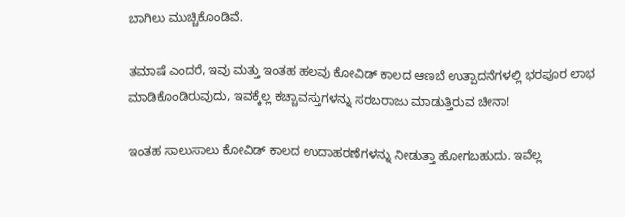ಬಾಗಿಲು ಮುಚ್ಚಿಕೊಂಡಿವೆ.

ತಮಾಷೆ ಎಂದರೆ, ಇವು ಮತ್ತು ಇಂತಹ ಹಲವು ಕೋವಿಡ್ ಕಾಲದ ಆಣಬೆ ಉತ್ಪಾದನೆಗಳಲ್ಲಿ ಭರಪೂರ ಲಾಭ ಮಾಡಿಕೊಂಡಿರುವುದು, ಇವಕ್ಕೆಲ್ಲ ಕಚ್ಚಾವಸ್ತುಗಳನ್ನು ಸರಬರಾಜು ಮಾಡುತ್ತಿರುವ ಚೀನಾ!

ಇಂತಹ ಸಾಲುಸಾಲು ಕೋವಿಡ್ ಕಾಲದ ಉದಾಹರಣೆಗಳನ್ನು ನೀಡುತ್ತಾ ಹೋಗಬಹುದು. ಇವೆಲ್ಲ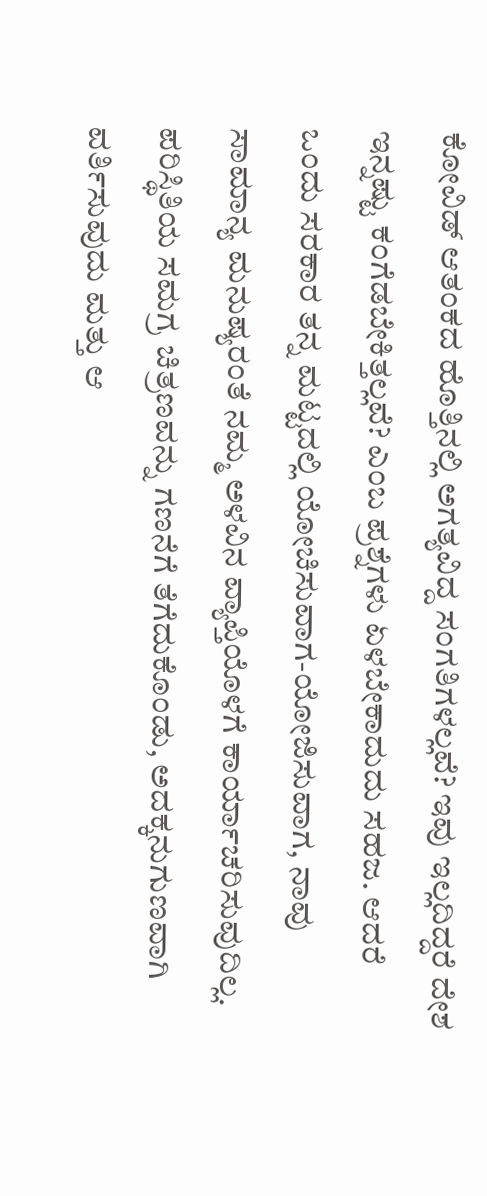ಕೋವಿಡ್ ಆತಂಕದ ಹೊತ್ತಿನಲ್ಲಿ ಅಗತ್ಯವಿದ್ದ ಸಂಗತಿಗಳಲ್ಲವೆ? ಇವು ಇಲ್ಲದಿದ್ದರೆ ದೇಶ ಇನ್ನಷ್ಟು ಕಂಗೆಡಬೇಕಿತ್ತಲ್ಲವೆ? ಎಂಬ ಪ್ರಶ್ನೆಗಳು ಏಳಬೇಕಾದುದು ಸಹಜ. ಆದರೆ ಒಂದು ಸರಕಾರ ತನ್ನ ಮಟ್ಟದಲ್ಲಿ ಯೋಚಿಸುವಾಗ-ಯೋಜಿಸುವಾಗ, ನಾವು ಸಾಮಾನ್ಯ ಮನುಷ್ಯರಂತೆ ನಮ್ಮ ಅಳವಿನ ವ್ಯಾಪ್ತಿಯೊಳಗೆ ಕಾರ್ಯಾಚರಿಸುವುದಿಲ್ಲ. ಪರಿಸ್ಥಿತಿಯ ಸಮಗ್ರ ಚಿತ್ರಣವನ್ನು ಗಣನೆಗೆ ತೆಗೆದುಕೊಂಡು, ಅದಕ್ಕನುಗುಣವಾಗಿ ವರ್ತಿಸುವುದು ಮತ್ತು ಆ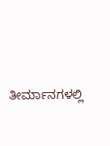ತೀರ್ಮಾನಗಳಲ್ಲಿ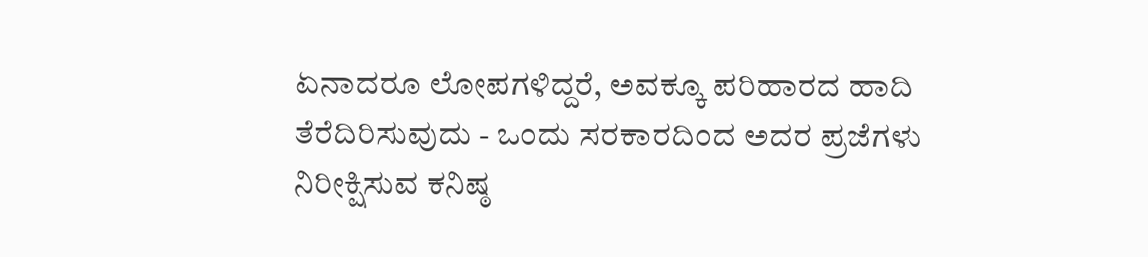ಏನಾದರೂ ಲೋಪಗಳಿದ್ದರೆ, ಅವಕ್ಕೂ ಪರಿಹಾರದ ಹಾದಿ ತೆರೆದಿರಿಸುವುದು - ಒಂದು ಸರಕಾರದಿಂದ ಅದರ ಪ್ರಜೆಗಳು ನಿರೀಕ್ಷಿಸುವ ಕನಿಷ್ಠ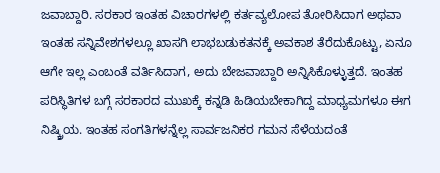ಜವಾಬ್ದಾರಿ. ಸರಕಾರ ಇಂತಹ ವಿಚಾರಗಳಲ್ಲಿ ಕರ್ತವ್ಯಲೋಪ ತೋರಿಸಿದಾಗ ಅಥವಾ ಇಂತಹ ಸನ್ನಿವೇಶಗಳಲ್ಲೂ ಖಾಸಗಿ ಲಾಭಬಡುಕತನಕ್ಕೆ ಅವಕಾಶ ತೆರೆದುಕೊಟ್ಟು, ಏನೂ ಆಗೇ ಇಲ್ಲ ಎಂಬಂತೆ ವರ್ತಿಸಿದಾಗ, ಅದು ಬೇಜವಾಬ್ದಾರಿ ಅನ್ನಿಸಿಕೊಳ್ಳುತ್ತದೆ. ಇಂತಹ ಪರಿಸ್ಥಿತಿಗಳ ಬಗ್ಗೆ ಸರಕಾರದ ಮುಖಕ್ಕೆ ಕನ್ನಡಿ ಹಿಡಿಯಬೇಕಾಗಿದ್ದ ಮಾಧ್ಯಮಗಳೂ ಈಗ ನಿಷ್ಕ್ರಿಯ. ಇಂತಹ ಸಂಗತಿಗಳನ್ನೆಲ್ಲ ಸಾರ್ವಜನಿಕರ ಗಮನ ಸೆಳೆಯದಂತೆ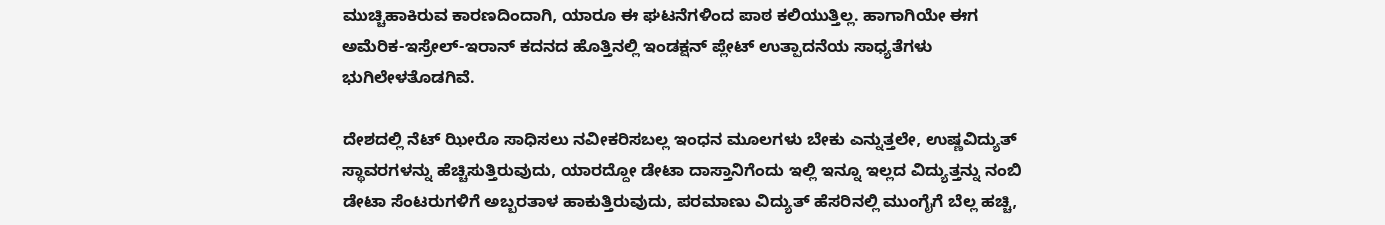ಮುಚ್ಚಿಹಾಕಿರುವ ಕಾರಣದಿಂದಾಗಿ, ಯಾರೂ ಈ ಘಟನೆಗಳಿಂದ ಪಾಠ ಕಲಿಯುತ್ತಿಲ್ಲ. ಹಾಗಾಗಿಯೇ ಈಗ ಅಮೆರಿಕ-ಇಸ್ರೇಲ್-ಇರಾನ್ ಕದನದ ಹೊತ್ತಿನಲ್ಲಿ ಇಂಡಕ್ಷನ್ ಪ್ಲೇಟ್ ಉತ್ಪಾದನೆಯ ಸಾಧ್ಯತೆಗಳು ಭುಗಿಲೇಳತೊಡಗಿವೆ.

ದೇಶದಲ್ಲಿ ನೆಟ್ ಝೀರೊ ಸಾಧಿಸಲು ನವೀಕರಿಸಬಲ್ಲ ಇಂಧನ ಮೂಲಗಳು ಬೇಕು ಎನ್ನುತ್ತಲೇ, ಉಷ್ಣವಿದ್ಯುತ್ ಸ್ಥಾವರಗಳನ್ನು ಹೆಚ್ಚಿಸುತ್ತಿರುವುದು, ಯಾರದ್ದೋ ಡೇಟಾ ದಾಸ್ತಾನಿಗೆಂದು ಇಲ್ಲಿ ಇನ್ನೂ ಇಲ್ಲದ ವಿದ್ಯುತ್ತನ್ನು ನಂಬಿ ಡೇಟಾ ಸೆಂಟರುಗಳಿಗೆ ಅಬ್ಬರತಾಳ ಹಾಕುತ್ತಿರುವುದು, ಪರಮಾಣು ವಿದ್ಯುತ್ ಹೆಸರಿನಲ್ಲಿ ಮುಂಗೈಗೆ ಬೆಲ್ಲ ಹಚ್ಚಿ,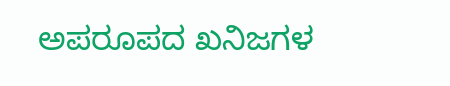ಅಪರೂಪದ ಖನಿಜಗಳ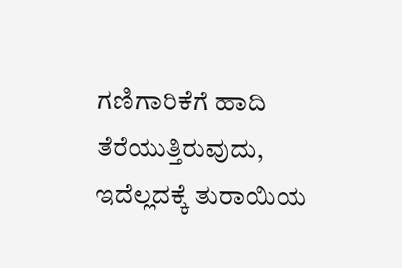ಗಣಿಗಾರಿಕೆಗೆ ಹಾದಿ ತೆರೆಯುತ್ತಿರುವುದು, ಇದೆಲ್ಲದಕ್ಕೆ ತುರಾಯಿಯ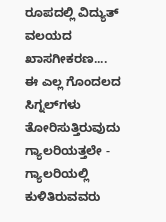ರೂಪದಲ್ಲಿ ವಿದ್ಯುತ್ ವಲಯದ ಖಾಸಗೀಕರಣ.... ಈ ಎಲ್ಲ ಗೊಂದಲದ ಸಿಗ್ನಲ್‌ಗಳು ತೋರಿಸುತ್ತಿರುವುದು ಗ್ಯಾಲರಿಯತ್ತಲೇ - ಗ್ಯಾಲರಿಯಲ್ಲಿ ಕುಳಿತಿರುವವರು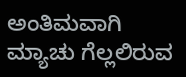ಅಂತಿಮವಾಗಿ ಮ್ಯಾಚು ಗೆಲ್ಲಲಿರುವ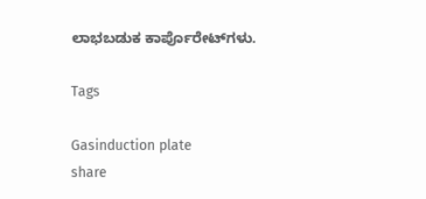ಲಾಭಬಡುಕ ಕಾರ್ಪೊರೇಟ್‌ಗಳು.

Tags

Gasinduction plate
share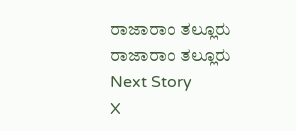ರಾಜಾರಾಂ ತಲ್ಲೂರು
ರಾಜಾರಾಂ ತಲ್ಲೂರು
Next Story
X